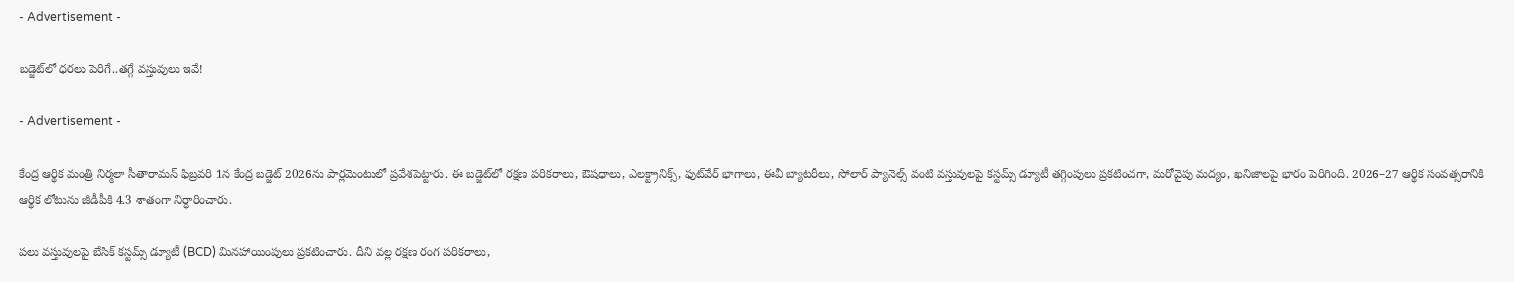- Advertisement -

బడ్జెట్‌లో ధరలు పెరిగే..తగ్గే వస్తువులు ఇవే!

- Advertisement -

కేంద్ర ఆర్థిక మంత్రి నిర్మలా సీతారామన్ ఫిబ్రవరి 1న కేంద్ర బడ్జెట్ 2026ను పార్లమెంటులో ప్రవేశపెట్టారు. ఈ బడ్జెట్‌లో రక్షణ పరికరాలు, ఔషధాలు, ఎలక్ట్రానిక్స్, ఫుట్‌వేర్ భాగాలు, ఈవీ బ్యాటరీలు, సోలార్ ప్యానెల్స్ వంటి వస్తువులపై కస్టమ్స్ డ్యూటీ తగ్గింపులు ప్రకటించగా, మరోవైపు మద్యం, ఖనిజాలపై భారం పెరిగింది. 2026–27 ఆర్థిక సంవత్సరానికి ఆర్థిక లోటును జీడీపీకి 4.3 శాతంగా నిర్ధారించారు.

పలు వస్తువులపై బేసిక్ కస్టమ్స్ డ్యూటీ (BCD) మినహాయింపులు ప్రకటించారు. దీని వల్ల రక్షణ రంగ పరికరాలు,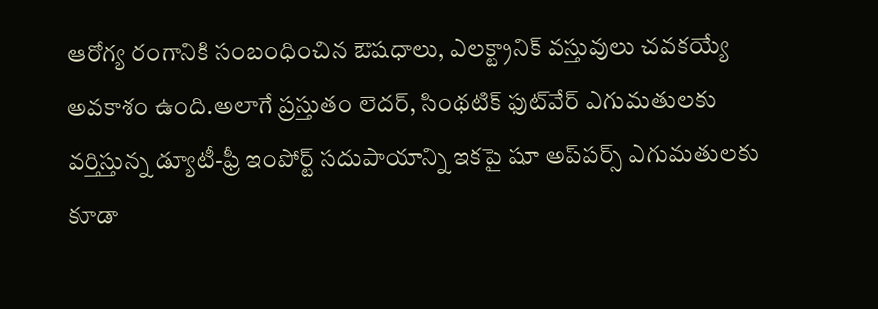ఆరోగ్య రంగానికి సంబంధించిన ఔషధాలు, ఎలక్ట్రానిక్ వస్తువులు చవకయ్యే అవకాశం ఉంది.అలాగే ప్రస్తుతం లెదర్, సింథటిక్ ఫుట్‌వేర్ ఎగుమతులకు వర్తిస్తున్న డ్యూటీ-ఫ్రీ ఇంపోర్ట్ సదుపాయాన్ని ఇకపై షూ అప్‌పర్స్ ఎగుమతులకు కూడా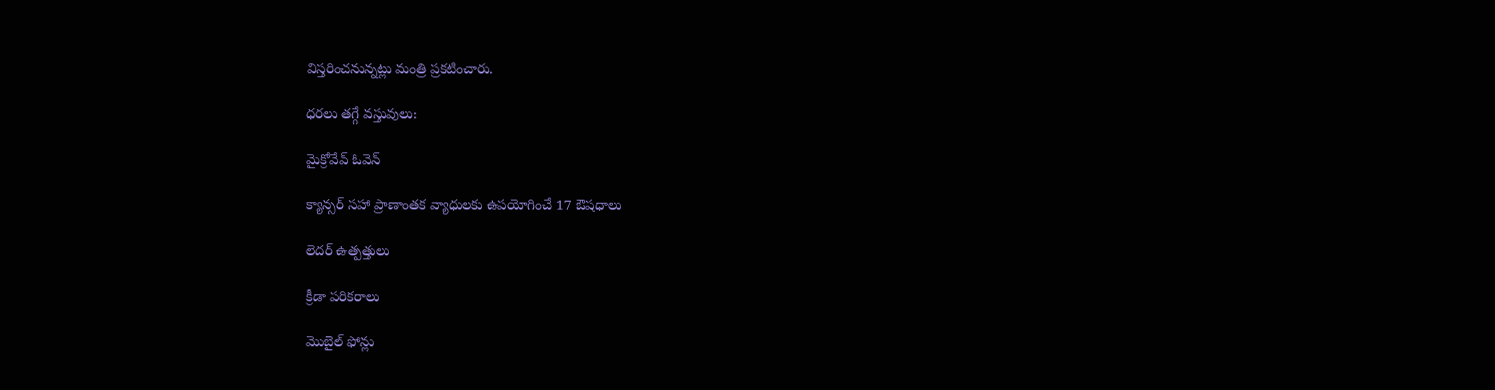విస్తరించనున్నట్లు మంత్రి ప్రకటించారు.

ధరలు తగ్గే వస్తువులు:

మైక్రోవేవ్ ఓవెన్

క్యాన్సర్ సహా ప్రాణాంతక వ్యాధులకు ఉపయోగించే 17 ఔషధాలు

లెదర్ ఉత్పత్తులు

క్రీడా పరికరాలు

మొబైల్ ఫోన్లు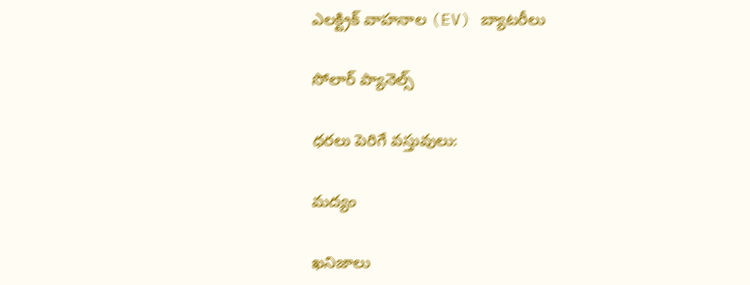ఎలక్ట్రిక్ వాహనాల (EV) బ్యాటరీలు

సోలార్ ప్యానెల్స్

ధరలు పెరిగే వస్తువులు:

మద్యం

ఖనిజాలు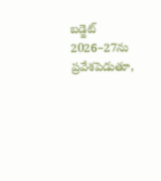బడ్జెట్ 2026–27ను ప్రవేశపెడుతూ,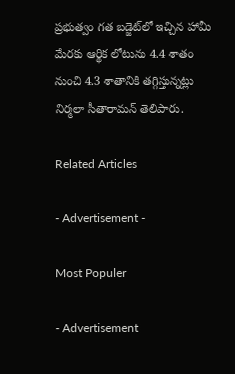ప్రభుత్వం గత బడ్జెట్‌లో ఇచ్చిన హామీ మేరకు ఆర్థిక లోటును 4.4 శాతం నుంచి 4.3 శాతానికి తగ్గిస్తున్నట్లు నిర్మలా సీతారామన్ తెలిపారు.

Related Articles

- Advertisement -

Most Populer

- Advertisement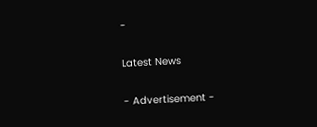-

Latest News

- Advertisement -